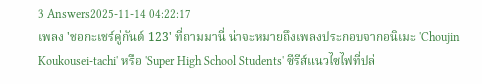3 Answers2025-11-14 04:22:17
เพลง 'ชอกะเชร์คู่กันต์ 123' ที่ถามมานี่ น่าจะหมายถึงเพลงประกอบจากอนิเมะ 'Choujin Koukousei-tachi' หรือ 'Super High School Students' ซีรีส์แนวไซไฟที่ปล่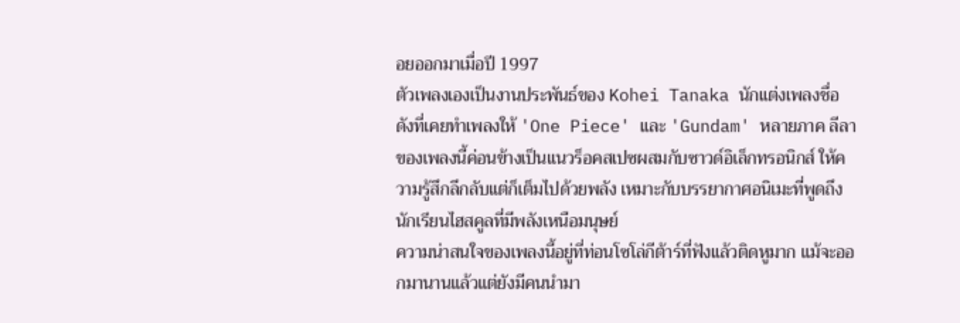อยออกมาเมื่อปี 1997
ตัวเพลงเองเป็นงานประพันธ์ของ Kohei Tanaka นักแต่งเพลงชื่อดังที่เคยทำเพลงให้ 'One Piece' และ 'Gundam' หลายภาค ลีลาของเพลงนี้ค่อนข้างเป็นแนวร็อคสเปซผสมกับซาวด์อิเล็กทรอนิกส์ ให้ความรู้สึกลึกลับแต่ก็เต็มไปด้วยพลัง เหมาะกับบรรยากาศอนิเมะที่พูดถึงนักเรียนไฮสคูลที่มีพลังเหนือมนุษย์
ความน่าสนใจของเพลงนี้อยู่ที่ท่อนโซโล่กีต้าร์ที่ฟังแล้วติดหูมาก แม้จะออกมานานแล้วแต่ยังมีคนนำมา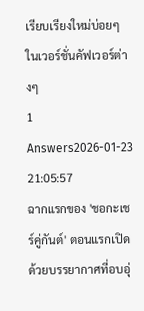เรียบเรียงใหม่บ่อยๆ ในเวอร์ชั่นคัฟเวอร์ต่างๆ
1 Answers2026-01-23 21:05:57
ฉากแรกของ 'ชอกะเชร์คู่กันต์' ตอนแรกเปิดด้วยบรรยากาศที่อบอุ่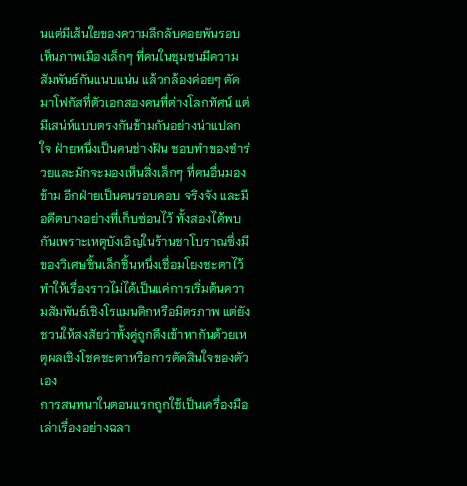นแต่มีเส้นใยของความลึกลับคอยพันรอบ เห็นภาพเมืองเล็กๆ ที่คนในชุมชนมีความสัมพันธ์กันแนบแน่น แล้วกล้องค่อยๆ ตัดมาโฟกัสที่ตัวเอกสองคนที่ต่างโลกทัศน์ แต่มีเสน่ห์แบบตรงกันข้ามกันอย่างน่าแปลกใจ ฝ่ายหนึ่งเป็นคนช่างฝัน ชอบทำของชำร่วยและมักจะมองเห็นสิ่งเล็กๆ ที่คนอื่นมองข้าม อีกฝ่ายเป็นคนรอบคอบ จริงจัง และมีอดีตบางอย่างที่เก็บซ่อนไว้ ทั้งสองได้พบกันเพราะเหตุบังเอิญในร้านชาโบราณซึ่งมีของวิเศษชิ้นเล็กชิ้นหนึ่งเชื่อมโยงชะตาไว้ ทำให้เรื่องราวไม่ได้เป็นแค่การเริ่มต้นความสัมพันธ์เชิงโรแมนติกหรือมิตรภาพ แต่ยังชวนให้สงสัยว่าทั้งคู่ถูกดึงเข้าหากันด้วยเหตุผลเชิงโชคชะตาหรือการตัดสินใจของตัวเอง
การสนทนาในตอนแรกถูกใช้เป็นเครื่องมือเล่าเรื่องอย่างฉลา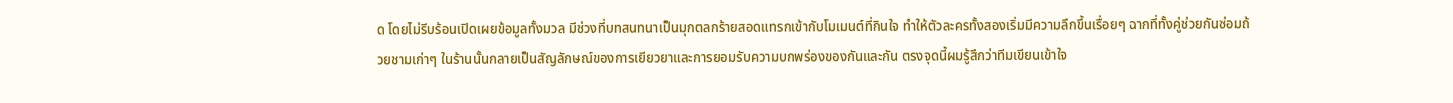ด โดยไม่รีบร้อนเปิดเผยข้อมูลทั้งมวล มีช่วงที่บทสนทนาเป็นมุกตลกร้ายสอดแทรกเข้ากับโมเมนต์ที่กินใจ ทำให้ตัวละครทั้งสองเริ่มมีความลึกขึ้นเรื่อยๆ ฉากที่ทั้งคู่ช่วยกันซ่อมถ้วยชามเก่าๆ ในร้านนั้นกลายเป็นสัญลักษณ์ของการเยียวยาและการยอมรับความบกพร่องของกันและกัน ตรงจุดนี้ผมรู้สึกว่าทีมเขียนเข้าใจ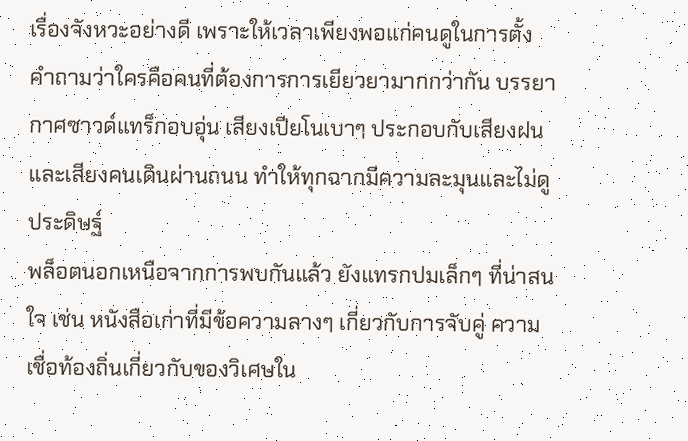เรื่องจังหวะอย่างดี เพราะให้เวลาเพียงพอแก่คนดูในการตั้งคำถามว่าใครคือคนที่ต้องการการเยียวยามากกว่ากัน บรรยากาศซาวด์แทร็กอบอุ่น เสียงเปียโนเบาๆ ประกอบกับเสียงฝนและเสียงคนเดินผ่านถนน ทำให้ทุกฉากมีความละมุนและไม่ดูประดิษฐ์
พล็อตนอกเหนือจากการพบกันแล้ว ยังแทรกปมเล็กๆ ที่น่าสนใจ เช่น หนังสือเก่าที่มีข้อความลางๆ เกี่ยวกับการจับคู่ ความเชื่อท้องถิ่นเกี่ยวกับของวิเศษใน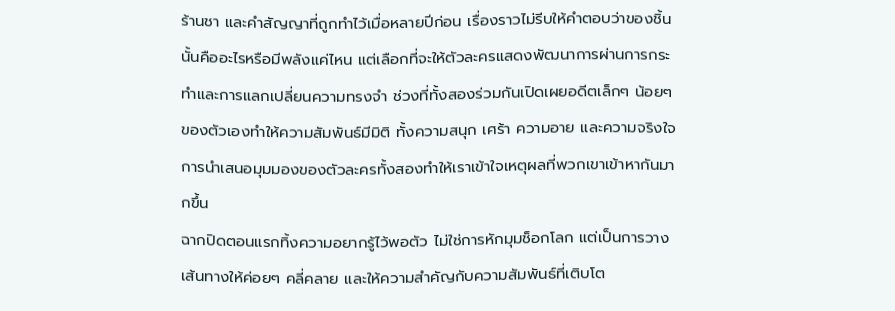ร้านชา และคำสัญญาที่ถูกทำไว้เมื่อหลายปีก่อน เรื่องราวไม่รีบให้คำตอบว่าของชิ้นนั้นคืออะไรหรือมีพลังแค่ไหน แต่เลือกที่จะให้ตัวละครแสดงพัฒนาการผ่านการกระทำและการแลกเปลี่ยนความทรงจำ ช่วงที่ทั้งสองร่วมกันเปิดเผยอดีตเล็กๆ น้อยๆ ของตัวเองทำให้ความสัมพันธ์มีมิติ ทั้งความสนุก เศร้า ความอาย และความจริงใจ การนำเสนอมุมมองของตัวละครทั้งสองทำให้เราเข้าใจเหตุผลที่พวกเขาเข้าหากันมากขึ้น
ฉากปิดตอนแรกทิ้งความอยากรู้ไว้พอตัว ไม่ใช่การหักมุมช็อกโลก แต่เป็นการวางเส้นทางให้ค่อยๆ คลี่คลาย และให้ความสำคัญกับความสัมพันธ์ที่เติบโต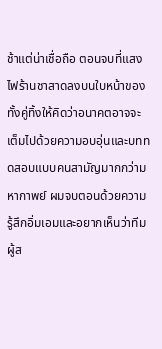ช้าแต่น่าเชื่อถือ ตอนจบที่แสงไฟร้านชาสาดลงบนใบหน้าของทั้งคู่ทิ้งให้คิดว่าอนาคตอาจจะเต็มไปด้วยความอบอุ่นและบททดสอบแบบคนสามัญมากกว่ามหากาพย์ ผมจบตอนด้วยความรู้สึกอิ่มเอมและอยากเห็นว่าทีมผู้ส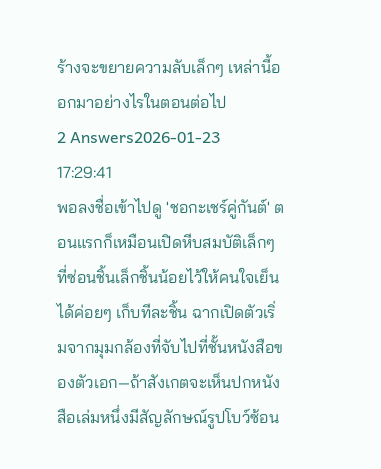ร้างจะขยายความลับเล็กๆ เหล่านี้ออกมาอย่างไรในตอนต่อไป
2 Answers2026-01-23 17:29:41
พอลงชื่อเข้าไปดู 'ชอกะเชร์คู่กันต์' ตอนแรกก็เหมือนเปิดหีบสมบัติเล็กๆ ที่ซ่อนชิ้นเล็กชิ้นน้อยไว้ให้คนใจเย็นได้ค่อยๆ เก็บทีละชิ้น ฉากเปิดตัวเริ่มจากมุมกล้องที่จับไปที่ชั้นหนังสือของตัวเอก—ถ้าสังเกตจะเห็นปกหนังสือเล่มหนึ่งมีสัญลักษณ์รูปโบว์ซ้อน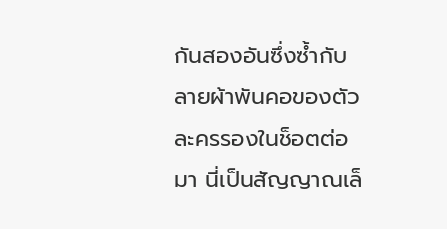กันสองอันซึ่งซ้ำกับลายผ้าพันคอของตัวละครรองในช็อตต่อมา นี่เป็นสัญญาณเล็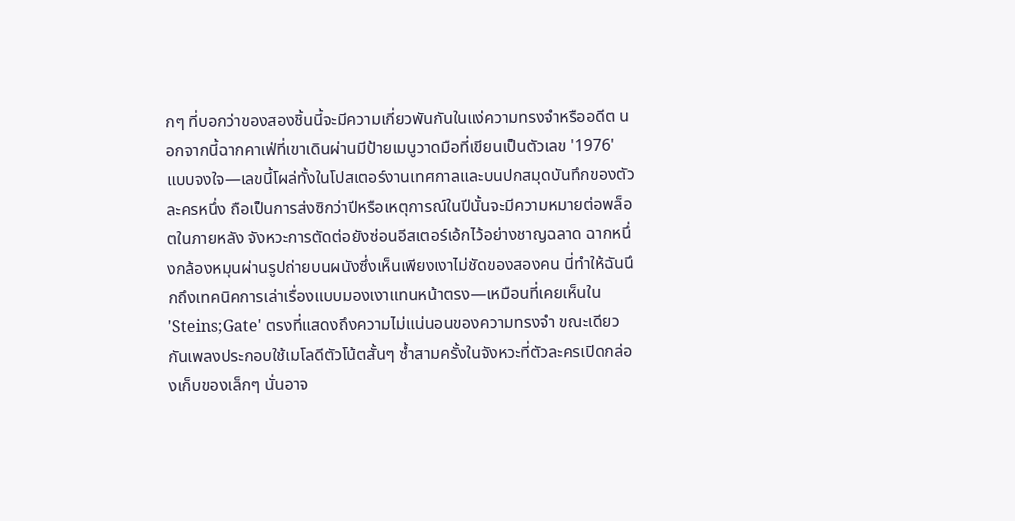กๆ ที่บอกว่าของสองชิ้นนี้จะมีความเกี่ยวพันกันในแง่ความทรงจำหรืออดีต นอกจากนี้ฉากคาเฟ่ที่เขาเดินผ่านมีป้ายเมนูวาดมือที่เขียนเป็นตัวเลข '1976' แบบจงใจ—เลขนี้โผล่ทั้งในโปสเตอร์งานเทศกาลและบนปกสมุดบันทึกของตัวละครหนึ่ง ถือเป็นการส่งซิกว่าปีหรือเหตุการณ์ในปีนั้นจะมีความหมายต่อพล็อตในภายหลัง จังหวะการตัดต่อยังซ่อนอีสเตอร์เอ้กไว้อย่างชาญฉลาด ฉากหนึ่งกล้องหมุนผ่านรูปถ่ายบนผนังซึ่งเห็นเพียงเงาไม่ชัดของสองคน นี่ทำให้ฉันนึกถึงเทคนิคการเล่าเรื่องแบบมองเงาแทนหน้าตรง—เหมือนที่เคยเห็นใน 'Steins;Gate' ตรงที่แสดงถึงความไม่แน่นอนของความทรงจำ ขณะเดียวกันเพลงประกอบใช้เมโลดีตัวโน้ตสั้นๆ ซ้ำสามครั้งในจังหวะที่ตัวละครเปิดกล่องเก็บของเล็กๆ นั่นอาจ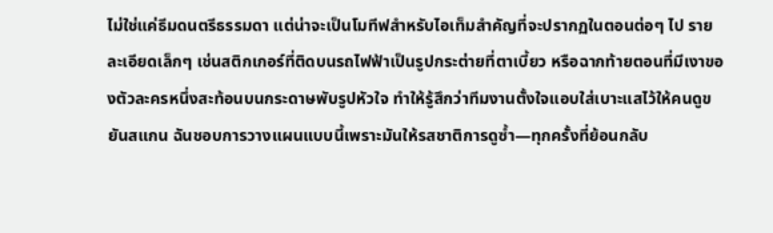ไม่ใช่แค่ธีมดนตรีธรรมดา แต่น่าจะเป็นโมทีฟสำหรับไอเท็มสำคัญที่จะปรากฏในตอนต่อๆ ไป รายละเอียดเล็กๆ เช่นสติกเกอร์ที่ติดบนรถไฟฟ้าเป็นรูปกระต่ายที่ตาเบี้ยว หรือฉากท้ายตอนที่มีเงาของตัวละครหนึ่งสะท้อนบนกระดาษพับรูปหัวใจ ทำให้รู้สึกว่าทีมงานตั้งใจแอบใส่เบาะแสไว้ให้คนดูขยันสแกน ฉันชอบการวางแผนแบบนี้เพราะมันให้รสชาติการดูซ้ำ—ทุกครั้งที่ย้อนกลับ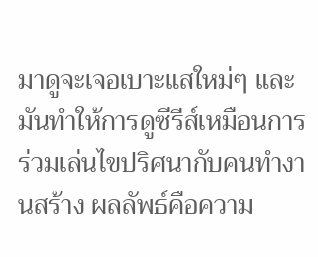มาดูจะเจอเบาะแสใหม่ๆ และมันทำให้การดูซีรีส์เหมือนการร่วมเล่นไขปริศนากับคนทำงานสร้าง ผลลัพธ์คือความ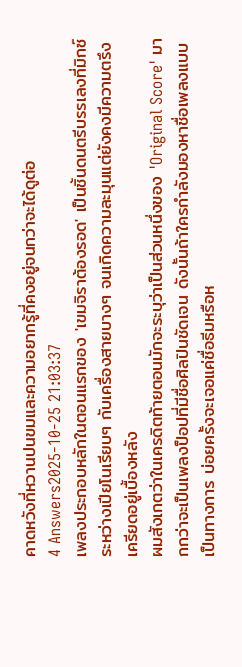คาดหวังที่หวานปนขมและความอยากรู้ที่คงอยู่จนกว่าจะได้ดูต่อ
4 Answers2025-10-25 21:03:37
เพลงประกอบหลักในตอนแรกของ 'เขมจิราต้องรอด' เป็นชิ้นดนตรีบรรเลงที่มิกซ์ระหว่างเปียโนเรียบๆ กับเครื่องสายบางๆ จนเกิดความละมุนแต่ยังคงมีความตรึงเครียดอยู่เบื้องหลัง
ผมสังเกตว่าในเครดิตท้ายตอนมักจะระบุว่าเป็นส่วนหนึ่งของ 'Original Score' มากกว่าจะเป็นเพลงป็อปที่มีชื่อศิลปินชัดเจน ดังนั้นถ้าใครกำลังมองหาชื่อเพลงแบบเป็นทางการ บ่อยครั้งจะเจอแค่ชื่อธีมหรือห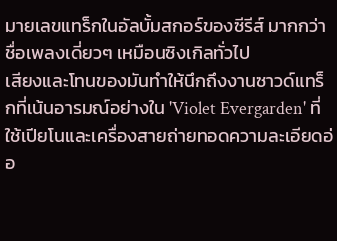มายเลขแทร็กในอัลบั้มสกอร์ของซีรีส์ มากกว่าชื่อเพลงเดี่ยวๆ เหมือนซิงเกิลทั่วไป
เสียงและโทนของมันทำให้นึกถึงงานซาวด์แทร็กที่เน้นอารมณ์อย่างใน 'Violet Evergarden' ที่ใช้เปียโนและเครื่องสายถ่ายทอดความละเอียดอ่อ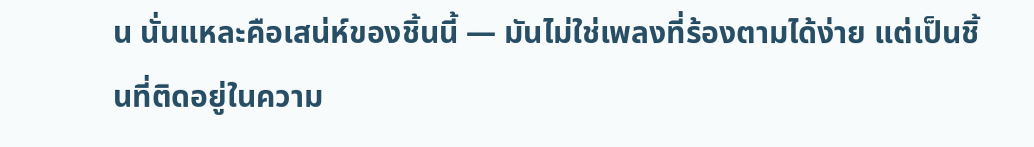น นั่นแหละคือเสน่ห์ของชิ้นนี้ — มันไม่ใช่เพลงที่ร้องตามได้ง่าย แต่เป็นชิ้นที่ติดอยู่ในความ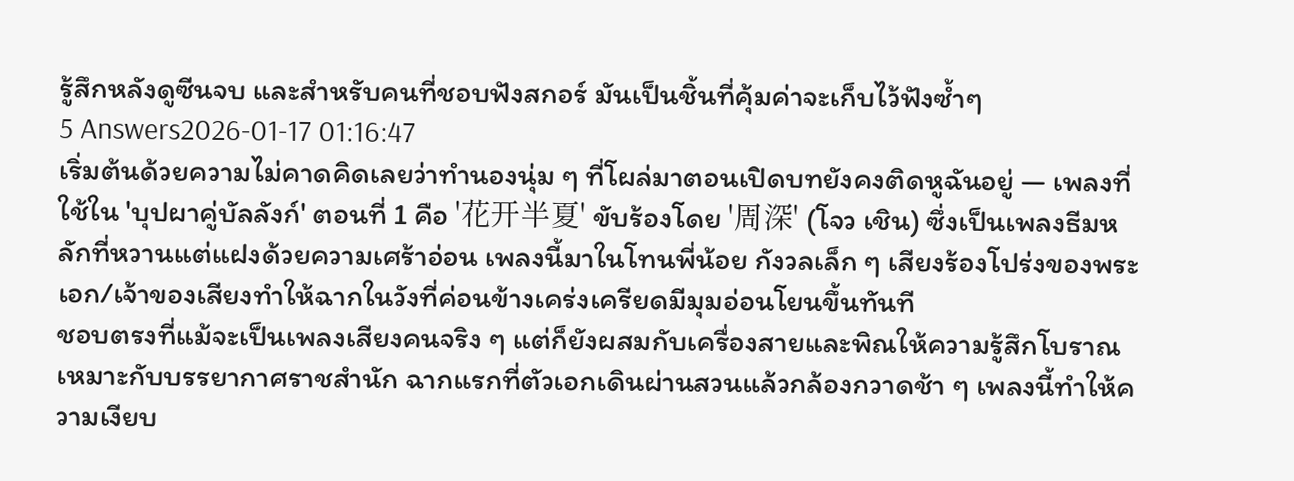รู้สึกหลังดูซีนจบ และสำหรับคนที่ชอบฟังสกอร์ มันเป็นชิ้นที่คุ้มค่าจะเก็บไว้ฟังซ้ำๆ
5 Answers2026-01-17 01:16:47
เริ่มต้นด้วยความไม่คาดคิดเลยว่าทำนองนุ่ม ๆ ที่โผล่มาตอนเปิดบทยังคงติดหูฉันอยู่ — เพลงที่ใช้ใน 'บุปผาคู่บัลลังก์' ตอนที่ 1 คือ '花开半夏' ขับร้องโดย '周深' (โจว เชิน) ซึ่งเป็นเพลงธีมหลักที่หวานแต่แฝงด้วยความเศร้าอ่อน เพลงนี้มาในโทนพี่น้อย กังวลเล็ก ๆ เสียงร้องโปร่งของพระเอก/เจ้าของเสียงทำให้ฉากในวังที่ค่อนข้างเคร่งเครียดมีมุมอ่อนโยนขึ้นทันที
ชอบตรงที่แม้จะเป็นเพลงเสียงคนจริง ๆ แต่ก็ยังผสมกับเครื่องสายและพิณให้ความรู้สึกโบราณ เหมาะกับบรรยากาศราชสำนัก ฉากแรกที่ตัวเอกเดินผ่านสวนแล้วกล้องกวาดช้า ๆ เพลงนี้ทำให้ความเงียบ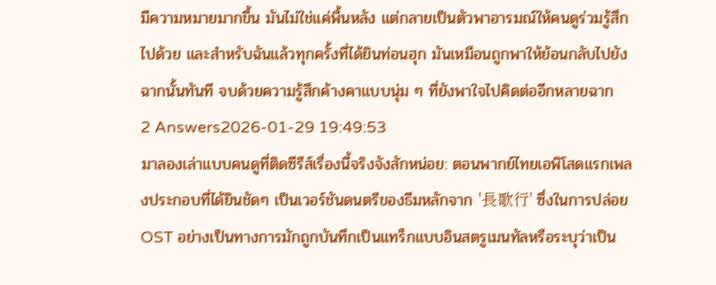มีความหมายมากขึ้น มันไม่ใช่แค่พื้นหลัง แต่กลายเป็นตัวพาอารมณ์ให้คนดูร่วมรู้สึกไปด้วย และสำหรับฉันแล้วทุกครั้งที่ได้ยินท่อนฮุก มันเหมือนถูกพาให้ย้อนกลับไปยังฉากนั้นทันที จบด้วยความรู้สึกค้างคาแบบนุ่ม ๆ ที่ยังพาใจไปคิดต่ออีกหลายฉาก
2 Answers2026-01-29 19:49:53
มาลองเล่าแบบคนดูที่ติดซีรีส์เรื่องนี้จริงจังสักหน่อย: ตอนพากย์ไทยเอพิโสดแรกเพลงประกอบที่ได้ยินชัดๆ เป็นเวอร์ชันดนตรีของธีมหลักจาก '長歌行' ซึ่งในการปล่อย OST อย่างเป็นทางการมักถูกบันทึกเป็นแทร็กแบบอินสตรูเมนทัลหรือระบุว่าเป็น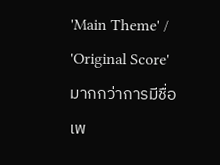'Main Theme' / 'Original Score' มากกว่าการมีชื่อเพ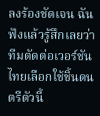ลงร้องชัดเจน ฉันฟังแล้วรู้สึกเลยว่าทีมตัดต่อเวอร์ชันไทยเลือกใช้ชิ้นดนตรีตัวนี้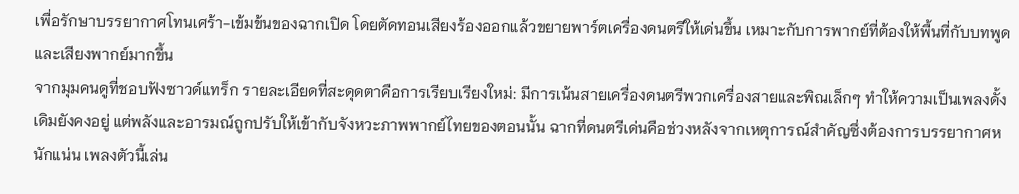เพื่อรักษาบรรยากาศโทนเศร้า-เข้มข้นของฉากเปิด โดยตัดทอนเสียงร้องออกแล้วขยายพาร์ตเครื่องดนตรีให้เด่นขึ้น เหมาะกับการพากย์ที่ต้องให้พื้นที่กับบทพูดและเสียงพากย์มากขึ้น
จากมุมคนดูที่ชอบฟังซาวด์แทร็ก รายละเอียดที่สะดุดตาคือการเรียบเรียงใหม่: มีการเน้นสายเครื่องดนตรีพวกเครื่องสายและพิณเล็กๆ ทำให้ความเป็นเพลงดั้งเดิมยังคงอยู่ แต่พลังและอารมณ์ถูกปรับให้เข้ากับจังหวะภาพพากย์ไทยของตอนนั้น ฉากที่ดนตรีเด่นคือช่วงหลังจากเหตุการณ์สำคัญซึ่งต้องการบรรยากาศหนักแน่น เพลงตัวนี้เล่น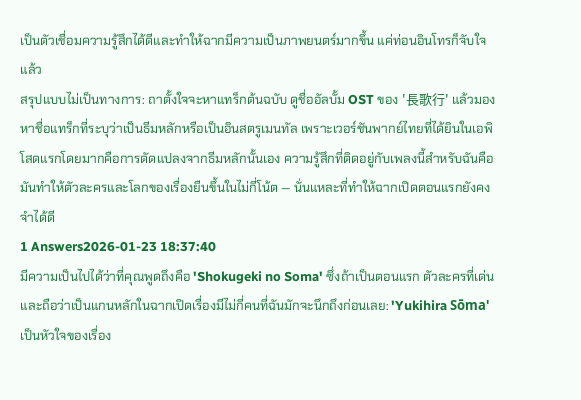เป็นตัวเชื่อมความรู้สึกได้ดีและทำให้ฉากมีความเป็นภาพยนตร์มากขึ้น แค่ท่อนอินโทรก็จับใจแล้ว
สรุปแบบไม่เป็นทางการ: ถาตั้งใจจะหาแทร็กต้นฉบับ ดูชื่ออัลบั้ม OST ของ '長歌行' แล้วมองหาชื่อแทร็กที่ระบุว่าเป็นธีมหลักหรือเป็นอินสตรูเมนทัล เพราะเวอร์ชันพากย์ไทยที่ได้ยินในเอพิโสดแรกโดยมากคือการดัดแปลงจากธีมหลักนั้นเอง ความรู้สึกที่ติดอยู่กับเพลงนี้สำหรับฉันคือมันทำให้ตัวละครและโลกของเรื่องยืนขึ้นในไม่กี่โน้ต — นั่นแหละที่ทำให้ฉากเปิดตอนแรกยังคงจำได้ดี
1 Answers2026-01-23 18:37:40
มีความเป็นไปได้ว่าที่คุณพูดถึงคือ 'Shokugeki no Soma' ซึ่งถ้าเป็นตอนแรก ตัวละครที่เด่นและถือว่าเป็นแกนหลักในฉากเปิดเรื่องมีไม่กี่คนที่ฉันมักจะนึกถึงก่อนเลย: 'Yukihira Sōma' เป็นหัวใจของเรื่อง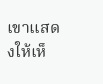เขาแสดงให้เห็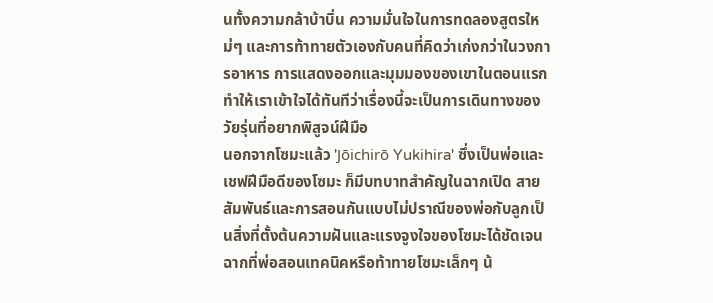นทั้งความกล้าบ้าบิ่น ความมั่นใจในการทดลองสูตรใหม่ๆ และการท้าทายตัวเองกับคนที่คิดว่าเก่งกว่าในวงการอาหาร การแสดงออกและมุมมองของเขาในตอนแรกทำให้เราเข้าใจได้ทันทีว่าเรื่องนี้จะเป็นการเดินทางของวัยรุ่นที่อยากพิสูจน์ฝีมือ
นอกจากโซมะแล้ว 'Jōichirō Yukihira' ซึ่งเป็นพ่อและเชฟฝีมือดีของโซมะ ก็มีบทบาทสำคัญในฉากเปิด สายสัมพันธ์และการสอนกันแบบไม่ปราณีของพ่อกับลูกเป็นสิ่งที่ตั้งต้นความฝันและแรงจูงใจของโซมะได้ชัดเจน ฉากที่พ่อสอนเทคนิคหรือท้าทายโซมะเล็กๆ น้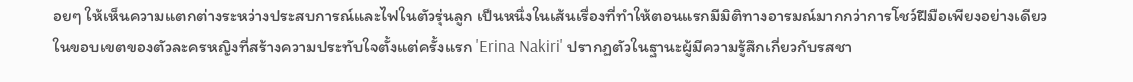อยๆ ให้เห็นความแตกต่างระหว่างประสบการณ์และไฟในตัวรุ่นลูก เป็นหนึ่งในเส้นเรื่องที่ทำให้ตอนแรกมีมิติทางอารมณ์มากกว่าการโชว์ฝีมือเพียงอย่างเดียว
ในขอบเขตของตัวละครหญิงที่สร้างความประทับใจตั้งแต่ครั้งแรก 'Erina Nakiri' ปรากฏตัวในฐานะผู้มีความรู้สึกเกี่ยวกับรสชา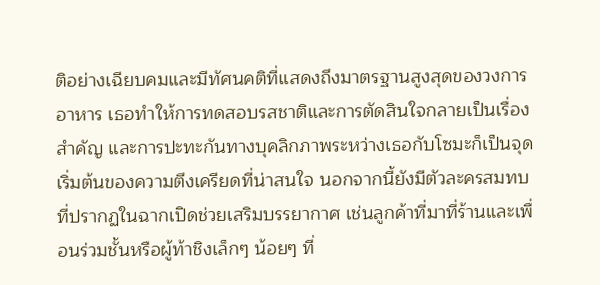ติอย่างเฉียบคมและมีทัศนคติที่แสดงถึงมาตรฐานสูงสุดของวงการอาหาร เธอทำให้การทดสอบรสชาติและการตัดสินใจกลายเป็นเรื่องสำคัญ และการปะทะกันทางบุคลิกภาพระหว่างเธอกับโซมะก็เป็นจุดเริ่มต้นของความตึงเครียดที่น่าสนใจ นอกจากนี้ยังมีตัวละครสมทบที่ปรากฏในฉากเปิดช่วยเสริมบรรยากาศ เช่นลูกค้าที่มาที่ร้านและเพื่อนร่วมชั้นหรือผู้ท้าชิงเล็กๆ น้อยๆ ที่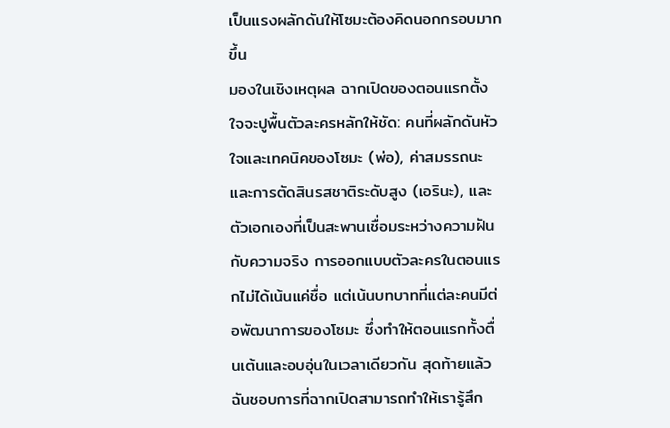เป็นแรงผลักดันให้โซมะต้องคิดนอกกรอบมากขึ้น
มองในเชิงเหตุผล ฉากเปิดของตอนแรกตั้งใจจะปูพื้นตัวละครหลักให้ชัด: คนที่ผลักดันหัวใจและเทคนิคของโซมะ (พ่อ), ค่าสมรรถนะและการตัดสินรสชาติระดับสูง (เอรินะ), และตัวเอกเองที่เป็นสะพานเชื่อมระหว่างความฝันกับความจริง การออกแบบตัวละครในตอนแรกไม่ได้เน้นแค่ชื่อ แต่เน้นบทบาทที่แต่ละคนมีต่อพัฒนาการของโซมะ ซึ่งทำให้ตอนแรกทั้งตื่นเต้นและอบอุ่นในเวลาเดียวกัน สุดท้ายแล้ว ฉันชอบการที่ฉากเปิดสามารถทำให้เรารู้สึก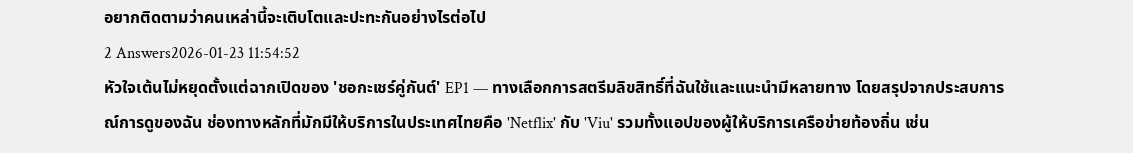อยากติดตามว่าคนเหล่านี้จะเติบโตและปะทะกันอย่างไรต่อไป
2 Answers2026-01-23 11:54:52
หัวใจเต้นไม่หยุดตั้งแต่ฉากเปิดของ 'ชอกะเชร์คู่กันต์' EP1 — ทางเลือกการสตรีมลิขสิทธิ์ที่ฉันใช้และแนะนำมีหลายทาง โดยสรุปจากประสบการณ์การดูของฉัน ช่องทางหลักที่มักมีให้บริการในประเทศไทยคือ 'Netflix' กับ 'Viu' รวมทั้งแอปของผู้ให้บริการเครือข่ายท้องถิ่น เช่น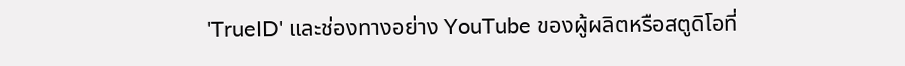'TrueID' และช่องทางอย่าง YouTube ของผู้ผลิตหรือสตูดิโอที่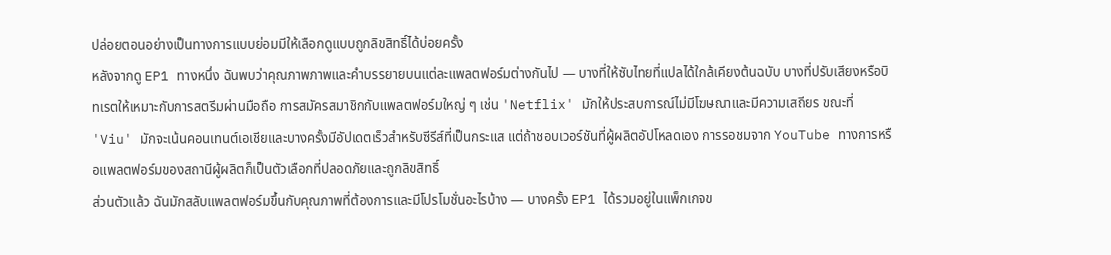ปล่อยตอนอย่างเป็นทางการแบบย่อมมีให้เลือกดูแบบถูกลิขสิทธิ์ได้บ่อยครั้ง
หลังจากดู EP1 ทางหนึ่ง ฉันพบว่าคุณภาพภาพและคำบรรยายบนแต่ละแพลตฟอร์มต่างกันไป — บางที่ให้ซับไทยที่แปลได้ใกล้เคียงต้นฉบับ บางที่ปรับเสียงหรือบิทเรตให้เหมาะกับการสตรีมผ่านมือถือ การสมัครสมาชิกกับแพลตฟอร์มใหญ่ ๆ เช่น 'Netflix' มักให้ประสบการณ์ไม่มีโฆษณาและมีความเสถียร ขณะที่ 'Viu' มักจะเน้นคอนเทนต์เอเชียและบางครั้งมีอัปเดตเร็วสำหรับซีรีส์ที่เป็นกระแส แต่ถ้าชอบเวอร์ชันที่ผู้ผลิตอัปโหลดเอง การรอชมจาก YouTube ทางการหรือแพลตฟอร์มของสถานีผู้ผลิตก็เป็นตัวเลือกที่ปลอดภัยและถูกลิขสิทธิ์
ส่วนตัวแล้ว ฉันมักสลับแพลตฟอร์มขึ้นกับคุณภาพที่ต้องการและมีโปรโมชั่นอะไรบ้าง — บางครั้ง EP1 ได้รวมอยู่ในแพ็กเกจข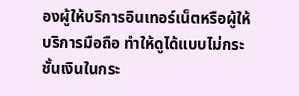องผู้ให้บริการอินเทอร์เน็ตหรือผู้ให้บริการมือถือ ทำให้ดูได้แบบไม่กระชั้นเงินในกระ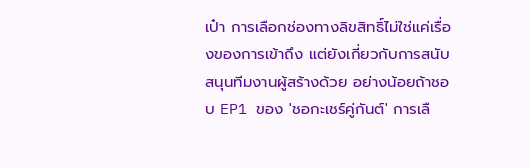เป๋า การเลือกช่องทางลิขสิทธิ์ไม่ใช่แค่เรื่องของการเข้าถึง แต่ยังเกี่ยวกับการสนับสนุนทีมงานผู้สร้างด้วย อย่างน้อยถ้าชอบ EP1 ของ 'ชอกะเชร์คู่กันต์' การเลื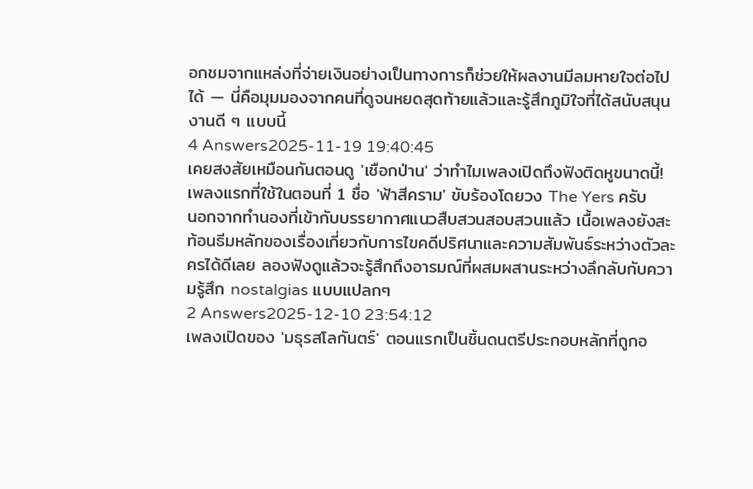อกชมจากแหล่งที่จ่ายเงินอย่างเป็นทางการก็ช่วยให้ผลงานมีลมหายใจต่อไปได้ — นี่คือมุมมองจากคนที่ดูจนหยดสุดท้ายแล้วและรู้สึกภูมิใจที่ได้สนับสนุนงานดี ๆ แบบนี้
4 Answers2025-11-19 19:40:45
เคยสงสัยเหมือนกันตอนดู 'เชือกป่าน' ว่าทำไมเพลงเปิดถึงฟังติดหูขนาดนี้! เพลงแรกที่ใช้ในตอนที่ 1 ชื่อ 'ฟ้าสีคราม' ขับร้องโดยวง The Yers ครับ
นอกจากทำนองที่เข้ากับบรรยากาศแนวสืบสวนสอบสวนแล้ว เนื้อเพลงยังสะท้อนธีมหลักของเรื่องเกี่ยวกับการไขคดีปริศนาและความสัมพันธ์ระหว่างตัวละครได้ดีเลย ลองฟังดูแล้วจะรู้สึกถึงอารมณ์ที่ผสมผสานระหว่างลึกลับกับความรู้สึก nostalgias แบบแปลกๆ
2 Answers2025-12-10 23:54:12
เพลงเปิดของ 'มธุรสโลกันตร์' ตอนแรกเป็นชิ้นดนตรีประกอบหลักที่ถูกอ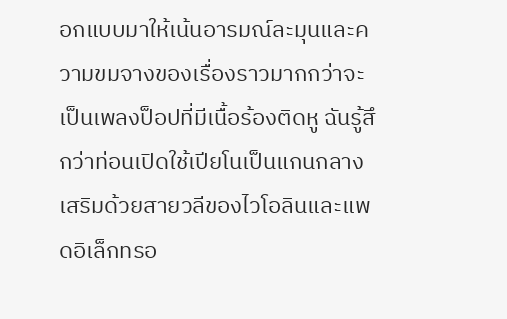อกแบบมาให้เน้นอารมณ์ละมุนและความขมจางของเรื่องราวมากกว่าจะเป็นเพลงป็อปที่มีเนื้อร้องติดหู ฉันรู้สึกว่าท่อนเปิดใช้เปียโนเป็นแกนกลาง เสริมด้วยสายวลีของไวโอลินและแพดอิเล็กทรอ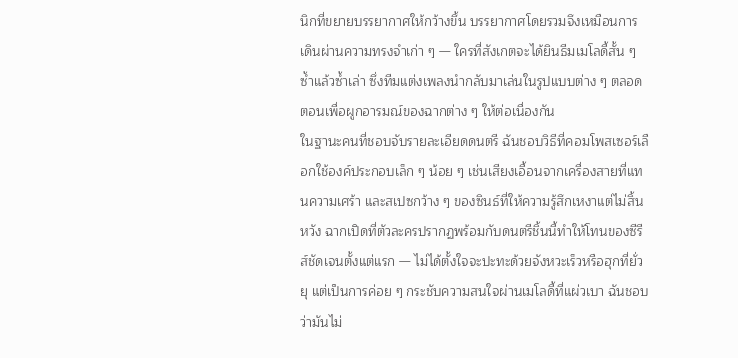นิกที่ขยายบรรยากาศให้กว้างขึ้น บรรยากาศโดยรวมจึงเหมือนการเดินผ่านความทรงจำเก่า ๆ — ใครที่สังเกตจะได้ยินธีมเมโลดี้สั้น ๆ ซ้ำแล้วซ้ำเล่า ซึ่งทีมแต่งเพลงนำกลับมาเล่นในรูปแบบต่าง ๆ ตลอดตอนเพื่อผูกอารมณ์ของฉากต่าง ๆ ให้ต่อเนื่องกัน
ในฐานะคนที่ชอบจับรายละเอียดดนตรี ฉันชอบวิธีที่คอมโพสเซอร์เลือกใช้องค์ประกอบเล็ก ๆ น้อย ๆ เช่นเสียงเอื้อนจากเครื่องสายที่แทนความเศร้า และสเปซกว้าง ๆ ของซินธ์ที่ให้ความรู้สึกเหงาแต่ไม่สิ้นหวัง ฉากเปิดที่ตัวละครปรากฏพร้อมกับดนตรีชิ้นนี้ทำให้โทนของซีรีส์ชัดเจนตั้งแต่แรก — ไม่ได้ตั้งใจจะปะทะด้วยจังหวะเร็วหรือฮุกที่ยั่วยุ แต่เป็นการค่อย ๆ กระชับความสนใจผ่านเมโลดี้ที่แผ่วเบา ฉันชอบว่ามันไม่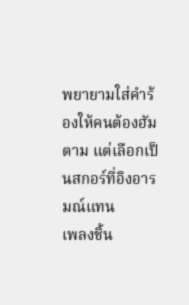พยายามใส่คำร้องให้คนต้องฮัมตาม แต่เลือกเป็นสกอร์ที่อิงอารมณ์แทน
เพลงชิ้น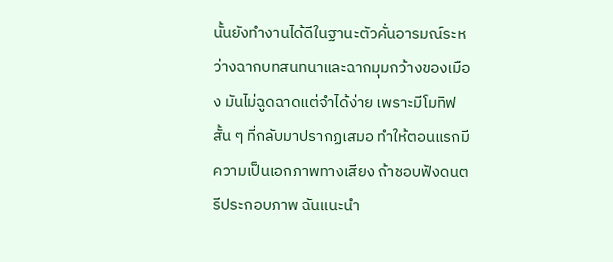นั้นยังทำงานได้ดีในฐานะตัวคั่นอารมณ์ระหว่างฉากบทสนทนาและฉากมุมกว้างของเมือง มันไม่ฉูดฉาดแต่จำได้ง่าย เพราะมีโมทิฟสั้น ๆ ที่กลับมาปรากฏเสมอ ทำให้ตอนแรกมีความเป็นเอกภาพทางเสียง ถ้าชอบฟังดนตรีประกอบภาพ ฉันแนะนำ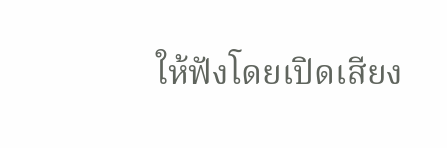ให้ฟังโดยเปิดเสียง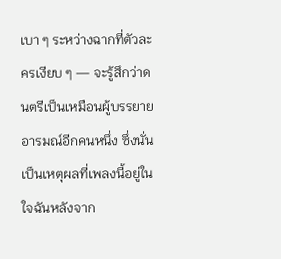เบา ๆ ระหว่างฉากที่ตัวละครเงียบ ๆ — จะรู้สึกว่าดนตรีเป็นเหมือนผู้บรรยายอารมณ์อีกคนหนึ่ง ซึ่งนั่นเป็นเหตุผลที่เพลงนี้อยู่ในใจฉันหลังจาก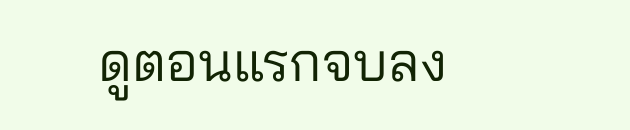ดูตอนแรกจบลง